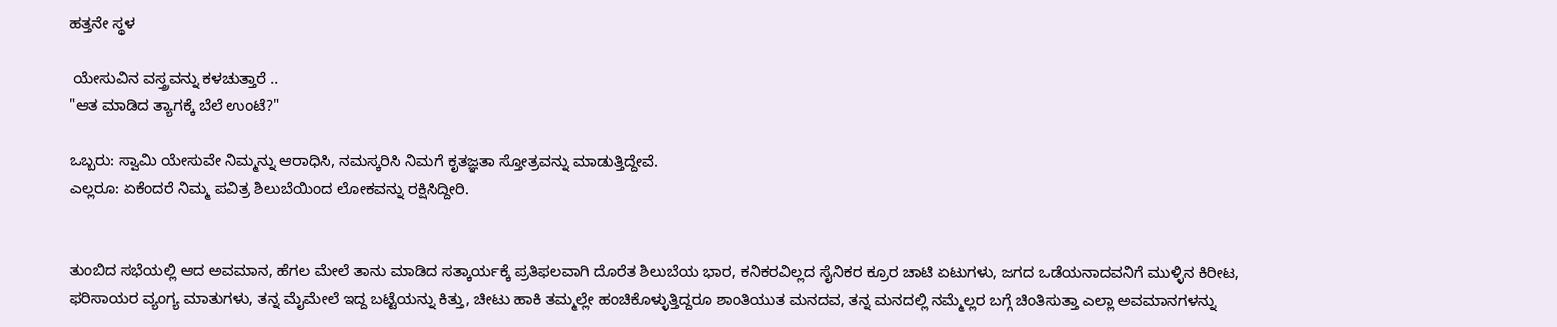ಹತ್ತನೇ ಸ್ಥಳ

 ಯೇಸುವಿನ ವಸ್ತ್ರವನ್ನು ಕಳಚುತ್ತಾರೆ ..
"ಆತ ಮಾಡಿದ ತ್ಯಾಗಕ್ಕೆ ಬೆಲೆ ಉಂಟೆ?"

ಒಬ್ಬರು: ಸ್ವಾಮಿ ಯೇಸುವೇ ನಿಮ್ಮನ್ನು ಆರಾಧಿಸಿ, ನಮಸ್ಕರಿಸಿ ನಿಮಗೆ ಕೃತಜ್ಞತಾ ಸ್ತೋತ್ರವನ್ನು ಮಾಡುತ್ತಿದ್ದೇವೆ.
ಎಲ್ಲರೂ: ಏಕೆಂದರೆ ನಿಮ್ಮ ಪವಿತ್ರ ಶಿಲುಬೆಯಿಂದ ಲೋಕವನ್ನು ರಕ್ಷಿಸಿದ್ದೀರಿ.


ತುಂಬಿದ ಸಭೆಯಲ್ಲಿ ಆದ ಅವಮಾನ, ಹೆಗಲ ಮೇಲೆ ತಾನು ಮಾಡಿದ ಸತ್ಕಾರ್ಯಕ್ಕೆ ಪ್ರತಿಫಲವಾಗಿ ದೊರೆತ ಶಿಲುಬೆಯ ಭಾರ, ಕನಿಕರವಿಲ್ಲದ ಸೈನಿಕರ ಕ್ರೂರ ಚಾಟಿ ಏಟುಗಳು, ಜಗದ ಒಡೆಯನಾದವನಿಗೆ ಮುಳ್ಳಿನ ಕಿರೀಟ, ಫರಿಸಾಯರ ವ್ಯಂಗ್ಯ ಮಾತುಗಳು, ತನ್ನ ಮೈಮೇಲೆ ಇದ್ದ ಬಟ್ಟೆಯನ್ನು ಕಿತ್ತು, ಚೀಟು ಹಾಕಿ ತಮ್ಮಲ್ಲೇ ಹಂಚಿಕೊಳ್ಳುತ್ತಿದ್ದರೂ ಶಾಂತಿಯುತ ಮನದವ, ತನ್ನ ಮನದಲ್ಲಿ ನಮ್ಮೆಲ್ಲರ ಬಗ್ಗೆ ಚಿಂತಿಸುತ್ತಾ ಎಲ್ಲಾ ಅವಮಾನಗಳನ್ನು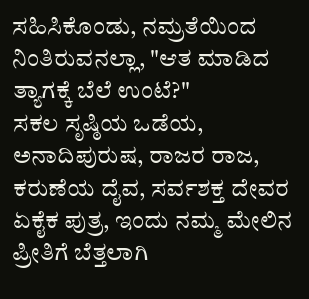ಸಹಿಸಿಕೊಂಡು, ನಮ್ರತೆಯಿಂದ ನಿಂತಿರುವನಲ್ಲಾ, "ಆತ ಮಾಡಿದ ತ್ಯಾಗಕ್ಕೆ ಬೆಲೆ ಉಂಟೆ?"
ಸಕಲ ಸೃಷ್ಠಿಯ ಒಡೆಯ, ಅನಾದಿಪುರುಷ, ರಾಜರ ರಾಜ, ಕರುಣೆಯ ದೈವ, ಸರ್ವಶಕ್ತ ದೇವರ ಏಕೈಕ ಪುತ್ರ, ಇಂದು ನಮ್ಮ ಮೇಲಿನ ಪ್ರೀತಿಗೆ ಬೆತ್ತಲಾಗಿ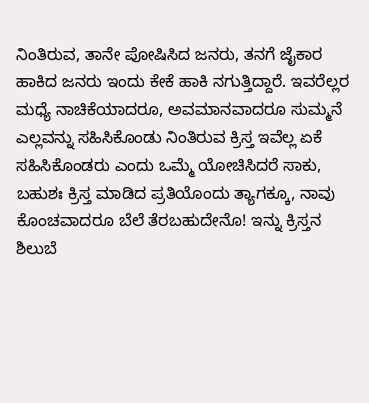ನಿಂತಿರುವ, ತಾನೇ ಪೋಷಿಸಿದ ಜನರು, ತನಗೆ ಜೈಕಾರ ಹಾಕಿದ ಜನರು ಇಂದು ಕೇಕೆ ಹಾಕಿ ನಗುತ್ತಿದ್ದಾರೆ. ಇವರೆಲ್ಲರ ಮಧ್ಯೆ ನಾಚಿಕೆಯಾದರೂ, ಅವಮಾನವಾದರೂ ಸುಮ್ಮನೆ ಎಲ್ಲವನ್ನು ಸಹಿಸಿಕೊಂಡು ನಿಂತಿರುವ ಕ್ರಿಸ್ತ ಇವೆಲ್ಲ ಏಕೆ ಸಹಿಸಿಕೊಂಡರು ಎಂದು ಒಮ್ಮೆ ಯೋಚಿಸಿದರೆ ಸಾಕು, ಬಹುಶಃ ಕ್ರಿಸ್ತ ಮಾಡಿದ ಪ್ರತಿಯೊಂದು ತ್ಯಾಗಕ್ಕೂ, ನಾವು ಕೊಂಚವಾದರೂ ಬೆಲೆ ತೆರಬಹುದೇನೊ! ಇನ್ನು ಕ್ರಿಸ್ತನ ಶಿಲುಬೆ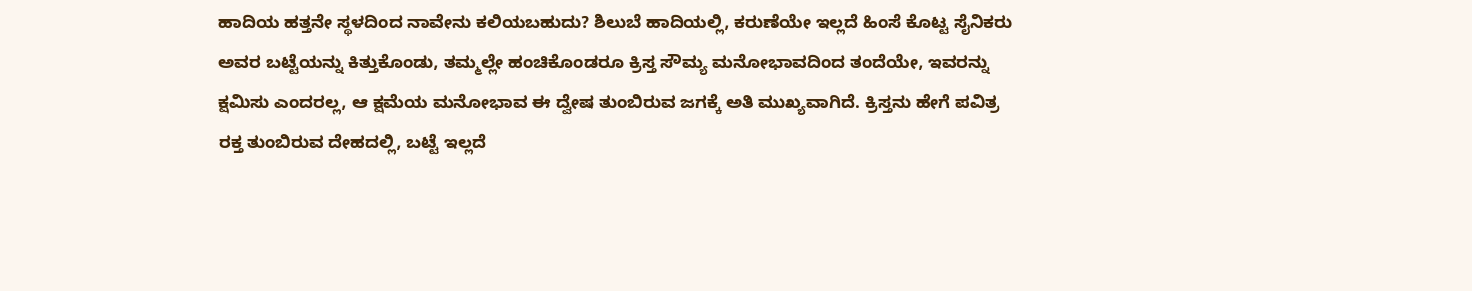ಹಾದಿಯ ಹತ್ತನೇ ಸ್ಥಳದಿಂದ ನಾವೇನು ಕಲಿಯಬಹುದು? ಶಿಲುಬೆ ಹಾದಿಯಲ್ಲಿ, ಕರುಣೆಯೇ ಇಲ್ಲದೆ ಹಿಂಸೆ ಕೊಟ್ಟ ಸೈನಿಕರು ಅವರ ಬಟ್ಟೆಯನ್ನು ಕಿತ್ತುಕೊಂಡು, ತಮ್ಮಲ್ಲೇ ಹಂಚಿಕೊಂಡರೂ ಕ್ರಿಸ್ತ ಸೌಮ್ಯ ಮನೋಭಾವದಿಂದ ತಂದೆಯೇ, ಇವರನ್ನು ಕ್ಷಮಿಸು ಎಂದರಲ್ಲ, ಆ ಕ್ಷಮೆಯ ಮನೋಭಾವ ಈ ದ್ವೇಷ ತುಂಬಿರುವ ಜಗಕ್ಕೆ ಅತಿ ಮುಖ್ಯವಾಗಿದೆ. ಕ್ರಿಸ್ತನು ಹೇಗೆ ಪವಿತ್ರ ರಕ್ತ ತುಂಬಿರುವ ದೇಹದಲ್ಲಿ, ಬಟ್ಟೆ ಇಲ್ಲದೆ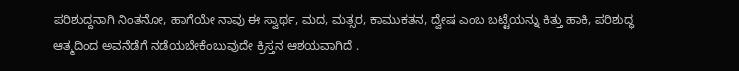ಪರಿಶುದ್ದನಾಗಿ ನಿಂತನೋ, ಹಾಗೆಯೇ ನಾವು ಈ ಸ್ವಾರ್ಥ, ಮದ, ಮತ್ಸರ, ಕಾಮುಕತನ, ದ್ವೇಷ ಎಂಬ ಬಟ್ಟೆಯನ್ನು ಕಿತ್ತು ಹಾಕಿ, ಪರಿಶುದ್ಧ ಆತ್ಮದಿಂದ ಅವನೆಡೆಗೆ ನಡೆಯಬೇಕೆಂಬುವುದೇ ಕ್ರಿಸ್ತನ ಆಶಯವಾಗಿದೆ .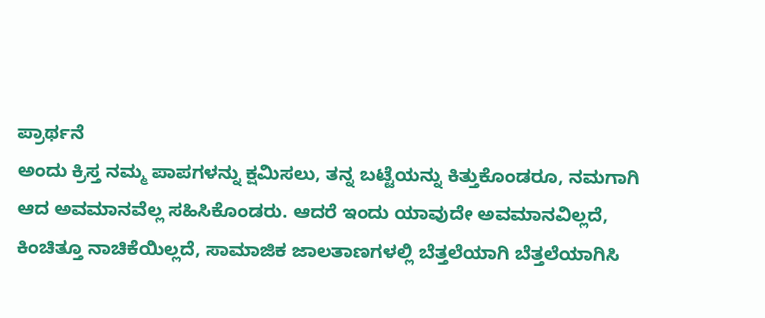ಪ್ರಾರ್ಥನೆ
ಅಂದು ಕ್ರಿಸ್ತ ನಮ್ಮ ಪಾಪಗಳನ್ನು ಕ್ಷಮಿಸಲು, ತನ್ನ ಬಟ್ಟೆಯನ್ನು ಕಿತ್ತುಕೊಂಡರೂ, ನಮಗಾಗಿ ಆದ ಅವಮಾನವೆಲ್ಲ ಸಹಿಸಿಕೊಂಡರು. ಆದರೆ ಇಂದು ಯಾವುದೇ ಅವಮಾನವಿಲ್ಲದೆ, ಕಿಂಚಿತ್ತೂ ನಾಚಿಕೆಯಿಲ್ಲದೆ, ಸಾಮಾಜಿಕ ಜಾಲತಾಣಗಳಲ್ಲಿ ಬೆತ್ತಲೆಯಾಗಿ ಬೆತ್ತಲೆಯಾಗಿಸಿ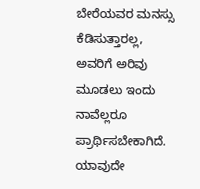ಬೇರೆಯವರ ಮನಸ್ಸು ಕೆಡಿಸುತ್ತಾರಲ್ಲ, ಅವರಿಗೆ ಅರಿವು ಮೂಡಲು ಇಂದು ನಾವೆಲ್ಲರೂ ಪ್ರಾರ್ಥಿಸಬೇಕಾಗಿದೆ. ಯಾವುದೇ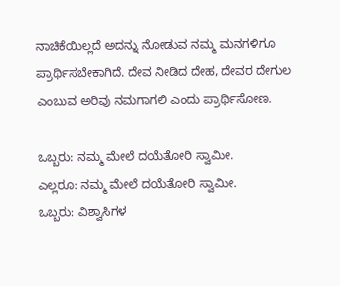ನಾಚಿಕೆಯಿಲ್ಲದೆ ಅದನ್ನು ನೋಡುವ ನಮ್ಮ ಮನಗಳಿಗೂ ಪ್ರಾರ್ಥಿಸಬೇಕಾಗಿದೆ. ದೇವ ನೀಡಿದ ದೇಹ, ದೇವರ ದೇಗುಲ ಎಂಬುವ ಅರಿವು ನಮಗಾಗಲಿ ಎಂದು ಪ್ರಾರ್ಥಿಸೋಣ.

ಒಬ್ಬರು: ನಮ್ಮ ಮೇಲೆ ದಯೆತೋರಿ ಸ್ವಾಮೀ.
ಎಲ್ಲರೂ: ನಮ್ಮ ಮೇಲೆ ದಯೆತೋರಿ ಸ್ವಾಮೀ.
ಒಬ್ಬರು: ವಿಶ್ವಾಸಿಗಳ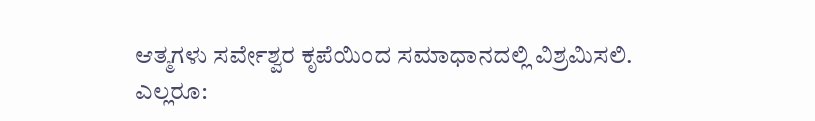ಆತ್ಮಗಳು ಸರ್ವೇಶ್ವರ ಕೃಪೆಯಿಂದ ಸಮಾಧಾನದಲ್ಲಿ ವಿಶ್ರಮಿಸಲಿ.
ಎಲ್ಲರೂ: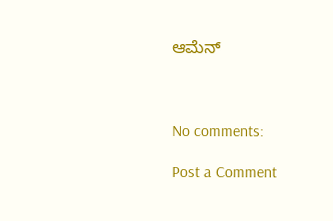ಆಮೆನ್



No comments:

Post a Comment